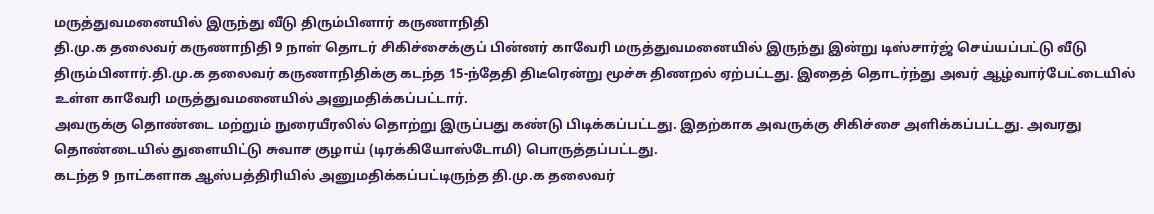மருத்துவமனையில் இருந்து வீடு திரும்பினார் கருணாநிதி
தி.மு.க தலைவர் கருணாநிதி 9 நாள் தொடர் சிகிச்சைக்குப் பின்னர் காவேரி மருத்துவமனையில் இருந்து இன்று டிஸ்சார்ஜ் செய்யப்பட்டு வீடு திரும்பினார்.தி.மு.க தலைவர் கருணாநிதிக்கு கடந்த 15-ந்தேதி திடீரென்று மூச்சு திணறல் ஏற்பட்டது. இதைத் தொடர்ந்து அவர் ஆழ்வார்பேட்டையில் உள்ள காவேரி மருத்துவமனையில் அனுமதிக்கப்பட்டார்.
அவருக்கு தொண்டை மற்றும் நுரையீரலில் தொற்று இருப்பது கண்டு பிடிக்கப்பட்டது. இதற்காக அவருக்கு சிகிச்சை அளிக்கப்பட்டது. அவரது தொண்டையில் துளையிட்டு சுவாச குழாய் (டிரக்கியோஸ்டோமி) பொருத்தப்பட்டது.
கடந்த 9 நாட்களாக ஆஸ்பத்திரியில் அனுமதிக்கப்பட்டிருந்த தி.மு.க தலைவர்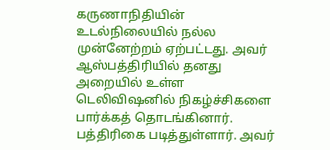கருணாநிதியின் உடல்நிலையில் நல்ல முன்னேற்றம் ஏற்பட்டது. அவர் ஆஸ்பத்திரியில் தனது அறையில் உள்ள டெலிவிஷனில் நிகழ்ச்சிகளை பார்க்கத் தொடங்கினார். பத்திரிகை படித்துள்ளார். அவர்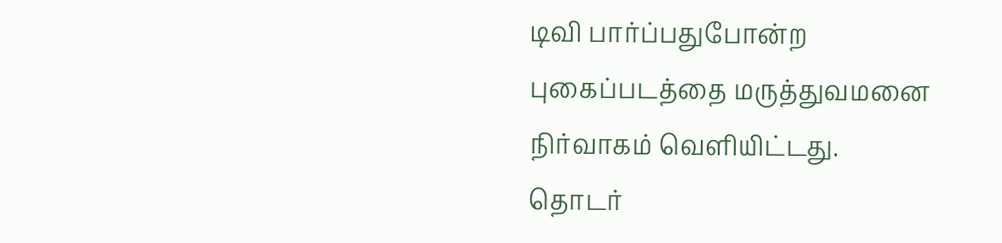டிவி பார்ப்பதுபோன்ற புகைப்படத்தை மருத்துவமனை நிர்வாகம் வெளியிட்டது.
தொடர்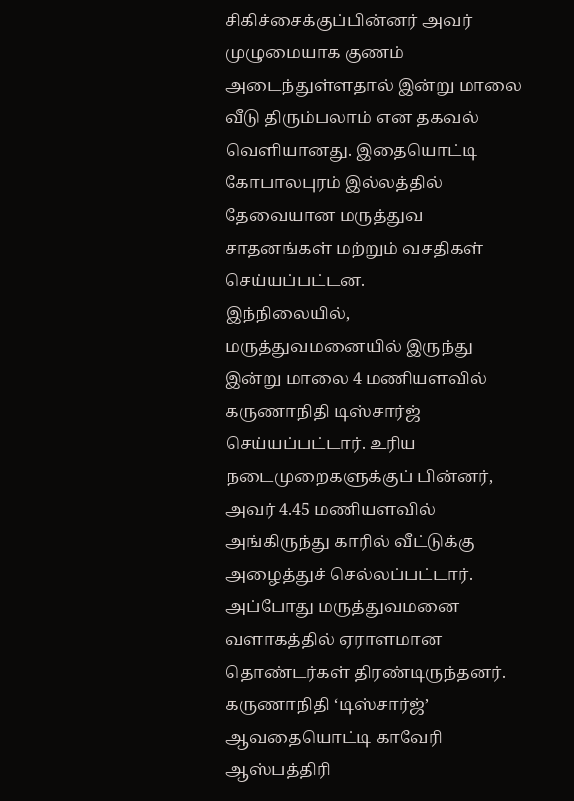சிகிச்சைக்குப்பின்னர் அவர் முழுமையாக குணம் அடைந்துள்ளதால் இன்று மாலை வீடு திரும்பலாம் என தகவல் வெளியானது. இதையொட்டி கோபாலபுரம் இல்லத்தில் தேவையான மருத்துவ சாதனங்கள் மற்றும் வசதிகள் செய்யப்பட்டன.
இந்நிலையில், மருத்துவமனையில் இருந்து இன்று மாலை 4 மணியளவில் கருணாநிதி டிஸ்சார்ஜ் செய்யப்பட்டார். உரிய நடைமுறைகளுக்குப் பின்னர், அவர் 4.45 மணியளவில் அங்கிருந்து காரில் வீட்டுக்கு அழைத்துச் செல்லப்பட்டார். அப்போது மருத்துவமனை வளாகத்தில் ஏராளமான தொண்டர்கள் திரண்டிருந்தனர்.
கருணாநிதி ‘டிஸ்சார்ஜ்’ ஆவதையொட்டி காவேரி ஆஸ்பத்திரி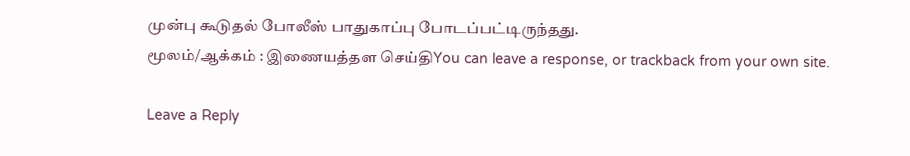முன்பு கூடுதல் போலீஸ் பாதுகாப்பு போடப்பட்டிருந்தது.
மூலம்/ஆக்கம் : இணையத்தள செய்திYou can leave a response, or trackback from your own site.

Leave a Reply